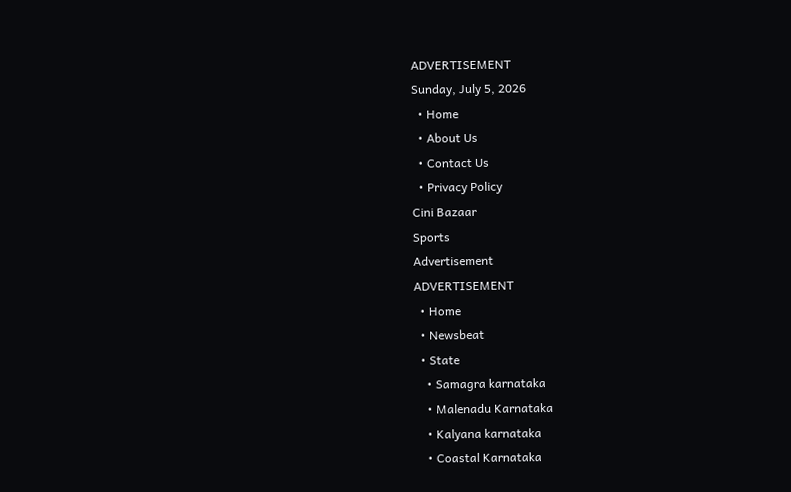ADVERTISEMENT
Sunday, July 5, 2026
  • Home
  • About Us
  • Contact Us
  • Privacy Policy
Cini Bazaar
Sports
Advertisement
ADVERTISEMENT
  • Home
  • Newsbeat
  • State
    • Samagra karnataka
    • Malenadu Karnataka
    • Kalyana karnataka
    • Coastal Karnataka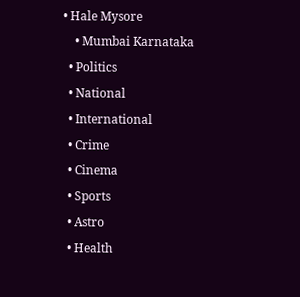• Hale Mysore
    • Mumbai Karnataka
  • Politics
  • National
  • International
  • Crime
  • Cinema
  • Sports
  • Astro
  • Health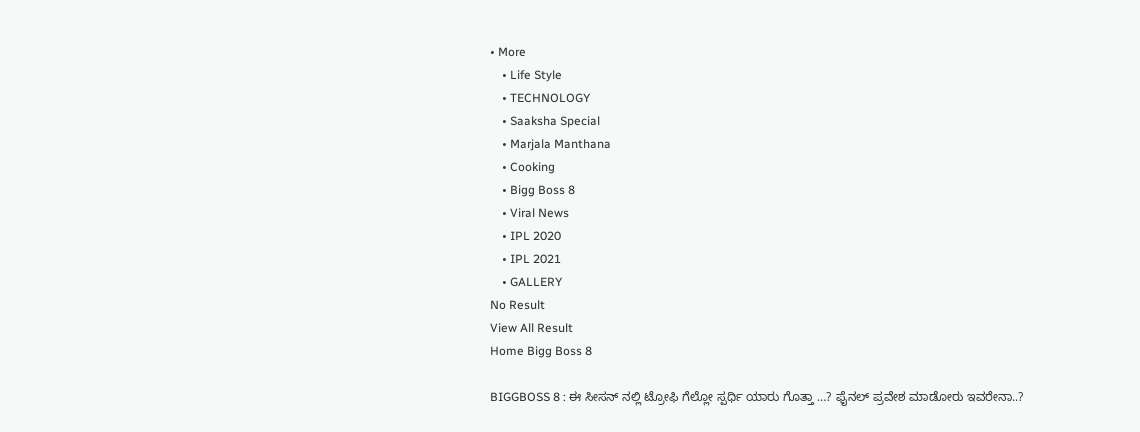• More
    • Life Style
    • TECHNOLOGY
    • Saaksha Special
    • Marjala Manthana
    • Cooking
    • Bigg Boss 8
    • Viral News
    • IPL 2020
    • IPL 2021
    • GALLERY
No Result
View All Result
Home Bigg Boss 8

BIGGBOSS 8 : ಈ ಸೀಸನ್ ನಲ್ಲಿ ಟ್ರೋಫಿ ಗೆಲ್ಲೋ ಸ್ಪರ್ಧಿ ಯಾರು ಗೊತ್ತಾ …? ಫೈನಲ್ ಪ್ರವೇಶ ಮಾಡೋರು ಇವರೇನಾ..?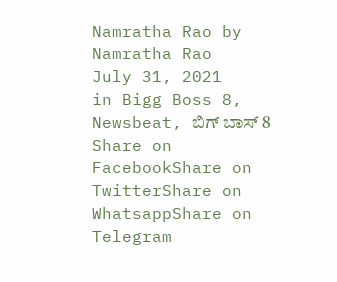Namratha Rao by Namratha Rao
July 31, 2021
in Bigg Boss 8, Newsbeat, ಬಿಗ್ ಬಾಸ್ 8
Share on FacebookShare on TwitterShare on WhatsappShare on Telegram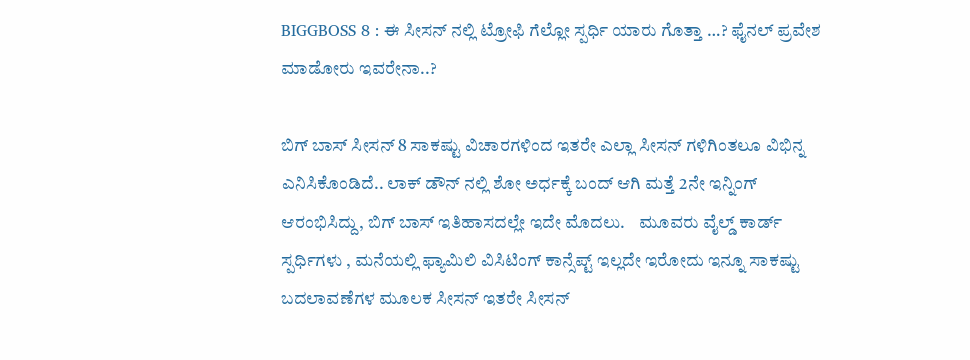BIGGBOSS 8 : ಈ ಸೀಸನ್ ನಲ್ಲಿ ಟ್ರೋಫಿ ಗೆಲ್ಲೋ ಸ್ಪರ್ಧಿ ಯಾರು ಗೊತ್ತಾ …? ಫೈನಲ್ ಪ್ರವೇಶ ಮಾಡೋರು ಇವರೇನಾ..?

ಬಿಗ್ ಬಾಸ್ ಸೀಸನ್ 8 ಸಾಕಷ್ಟು ವಿಚಾರಗಳಿಂದ ಇತರೇ ಎಲ್ಲಾ ಸೀಸನ್ ಗಳಿಗಿಂತಲೂ ವಿಭಿನ್ನ ಎನಿಸಿಕೊಂಡಿದೆ.. ಲಾಕ್ ಡೌನ್ ನಲ್ಲಿ ಶೋ ಅರ್ಧಕ್ಕೆ ಬಂದ್ ಆಗಿ ಮತ್ತೆ 2ನೇ ಇನ್ನಿಂಗ್ ಆರಂಭಿಸಿದ್ದು, ಬಿಗ್ ಬಾಸ್ ಇತಿಹಾಸದಲ್ಲೇ ಇದೇ ಮೊದಲು.    ಮೂವರು ವೈಲ್ಡ್ ಕಾರ್ಡ್ ಸ್ಪರ್ಧಿಗಳು , ಮನೆಯಲ್ಲಿ ಫ್ಯಾಮಿಲಿ ವಿಸಿಟಿಂಗ್ ಕಾನ್ಸೆಪ್ಟ್ ಇಲ್ಲದೇ ಇರೋದು ಇನ್ನೂ ಸಾಕಷ್ಟು ಬದಲಾವಣೆಗಳ ಮೂಲಕ ಸೀಸನ್ ಇತರೇ ಸೀಸನ್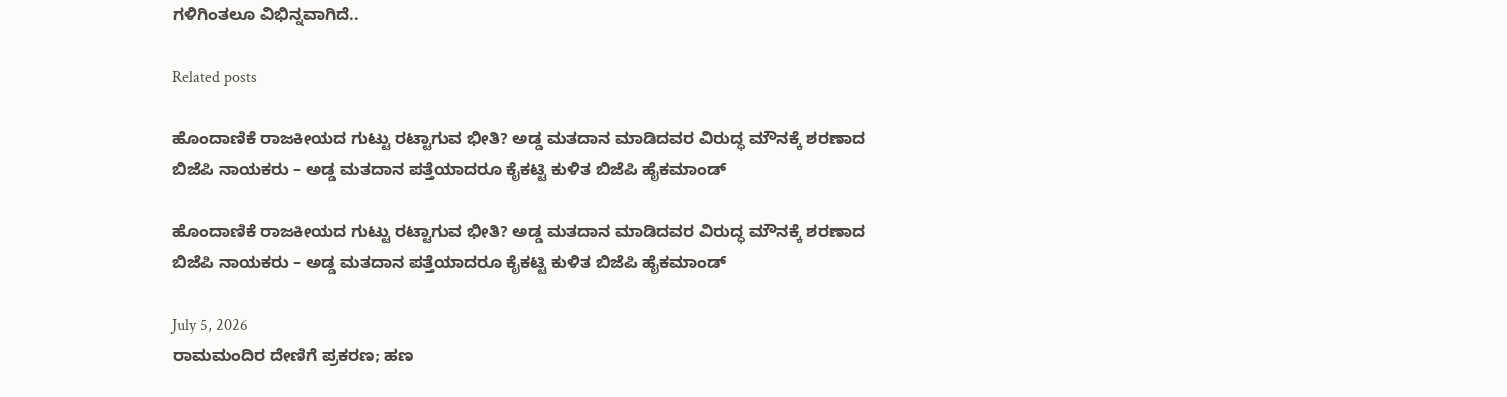ಗಳಿಗಿಂತಲೂ ವಿಭಿನ್ನವಾಗಿದೆ..

Related posts

ಹೊಂದಾಣಿಕೆ ರಾಜಕೀಯದ ಗುಟ್ಟು ರಟ್ಟಾಗುವ ಭೀತಿ? ಅಡ್ಡ ಮತದಾನ ಮಾಡಿದವರ ವಿರುದ್ಧ ಮೌನಕ್ಕೆ ಶರಣಾದ ಬಿಜೆಪಿ ನಾಯಕರು – ಅಡ್ಡ ಮತದಾನ ಪತ್ತೆಯಾದರೂ ಕೈಕಟ್ಟಿ ಕುಳಿತ ಬಿಜೆಪಿ ಹೈಕಮಾಂಡ್

ಹೊಂದಾಣಿಕೆ ರಾಜಕೀಯದ ಗುಟ್ಟು ರಟ್ಟಾಗುವ ಭೀತಿ? ಅಡ್ಡ ಮತದಾನ ಮಾಡಿದವರ ವಿರುದ್ಧ ಮೌನಕ್ಕೆ ಶರಣಾದ ಬಿಜೆಪಿ ನಾಯಕರು – ಅಡ್ಡ ಮತದಾನ ಪತ್ತೆಯಾದರೂ ಕೈಕಟ್ಟಿ ಕುಳಿತ ಬಿಜೆಪಿ ಹೈಕಮಾಂಡ್

July 5, 2026
ರಾಮಮಂದಿರ ದೇಣಿಗೆ ಪ್ರಕರಣ; ಹಣ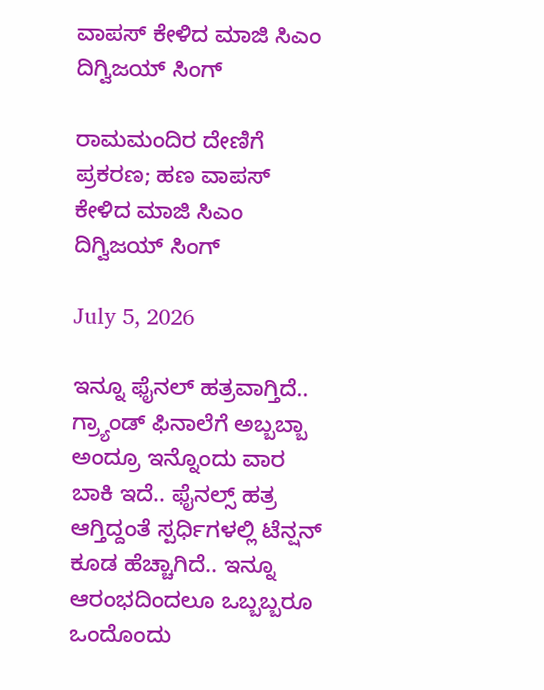ವಾಪಸ್ ಕೇಳಿದ ಮಾಜಿ ಸಿಎಂ ದಿಗ್ವಿಜಯ್ ಸಿಂಗ್

ರಾಮಮಂದಿರ ದೇಣಿಗೆ ಪ್ರಕರಣ; ಹಣ ವಾಪಸ್ ಕೇಳಿದ ಮಾಜಿ ಸಿಎಂ ದಿಗ್ವಿಜಯ್ ಸಿಂಗ್

July 5, 2026

ಇನ್ನೂ ಫೈನಲ್ ಹತ್ರವಾಗ್ತಿದೆ.. ಗ್ರ್ಯಾಂಡ್ ಫಿನಾಲೆಗೆ ಅಬ್ಬಬ್ಬಾ ಅಂದ್ರೂ ಇನ್ನೊಂದು ವಾರ ಬಾಕಿ ಇದೆ.. ಫೈನಲ್ಸ್ ಹತ್ರ ಆಗ್ತಿದ್ದಂತೆ ಸ್ಪರ್ಧಿಗಳಲ್ಲಿ ಟೆನ್ಷನ್ ಕೂಡ ಹೆಚ್ಚಾಗಿದೆ.. ಇನ್ನೂ ಆರಂಭದಿಂದಲೂ ಒಬ್ಬಬ್ಬರೂ ಒಂದೊಂದು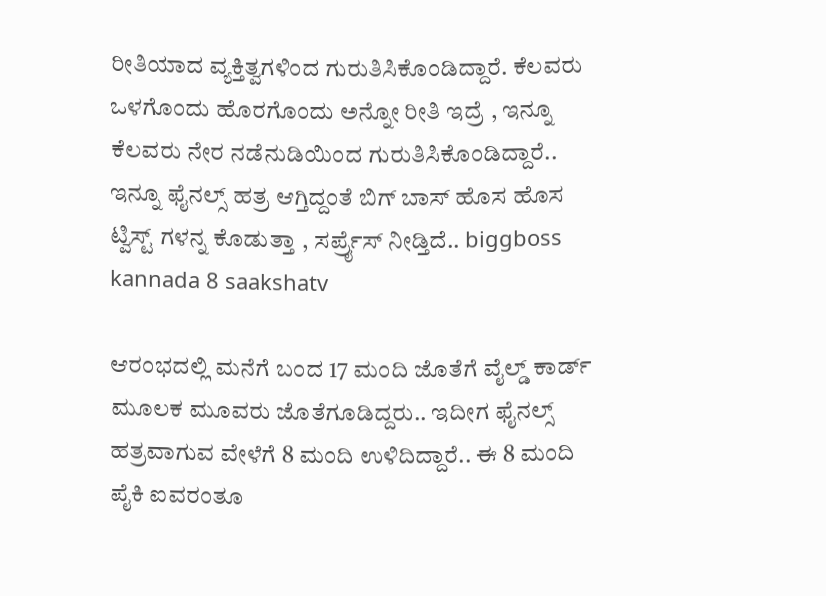ರೀತಿಯಾದ ವ್ಯಕ್ತಿತ್ವಗಳಿಂದ ಗುರುತಿಸಿಕೊಂಡಿದ್ದಾರೆ. ಕೆಲವರು ಒಳಗೊಂದು ಹೊರಗೊಂದು ಅನ್ನೋ ರೀತಿ ಇದ್ರೆ , ಇನ್ನೂ ಕೆಲವರು ನೇರ ನಡೆನುಡಿಯಿಂದ ಗುರುತಿಸಿಕೊಂಡಿದ್ದಾರೆ..  ಇನ್ನೂ ಫೈನಲ್ಸ್ ಹತ್ರ ಆಗ್ತಿದ್ದಂತೆ ಬಿಗ್ ಬಾಸ್ ಹೊಸ ಹೊಸ ಟ್ವಿಸ್ಟ್ ಗಳನ್ನ ಕೊಡುತ್ತಾ , ಸರ್ಪ್ರೈಸ್ ನೀಡ್ತಿದೆ.. biggboss kannada 8 saakshatv

ಆರಂಭದಲ್ಲಿ ಮನೆಗೆ ಬಂದ 17 ಮಂದಿ ಜೊತೆಗೆ ವೈಲ್ಡ್ ಕಾರ್ಡ್ ಮೂಲಕ ಮೂವರು ಜೊತೆಗೂಡಿದ್ದರು.. ಇದೀಗ ಫೈನಲ್ಸ್ ಹತ್ರವಾಗುವ ವೇಳೆಗೆ 8 ಮಂದಿ ಉಳಿದಿದ್ದಾರೆ.. ಈ 8 ಮಂದಿ ಪೈಕಿ ಐವರಂತೂ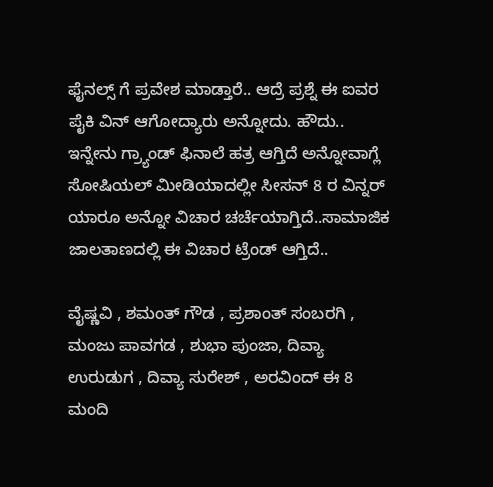ಫೈನಲ್ಸ್ ಗೆ ಪ್ರವೇಶ ಮಾಡ್ತಾರೆ.. ಆದ್ರೆ ಪ್ರಶ್ನೆ ಈ ಐವರ ಪೈಕಿ ವಿನ್ ಆಗೋದ್ಯಾರು ಅನ್ನೋದು. ಹೌದು.. ಇನ್ನೇನು ಗ್ರ್ಯಾಂಡ್ ಫಿನಾಲೆ ಹತ್ರ ಆಗ್ತಿದೆ ಅನ್ನೋವಾಗ್ಲೆ ಸೋಷಿಯಲ್ ಮೀಡಿಯಾದಲ್ಲೀ ಸೀಸನ್ 8 ರ ವಿನ್ನರ್ ಯಾರೂ ಅನ್ನೋ ವಿಚಾರ ಚರ್ಚೆಯಾಗ್ತಿದೆ..ಸಾಮಾಜಿಕ ಜಾಲತಾಣದಲ್ಲಿ ಈ ವಿಚಾರ ಟ್ರೆಂಡ್ ಆಗ್ತಿದೆ..

ವೈಷ್ಣವಿ , ಶಮಂತ್ ಗೌಡ , ಪ್ರಶಾಂತ್ ಸಂಬರಗಿ , ಮಂಜು ಪಾವಗಡ , ಶುಭಾ ಪುಂಜಾ, ದಿವ್ಯಾ ಉರುಡುಗ , ದಿವ್ಯಾ ಸುರೇಶ್ , ಅರವಿಂದ್ ಈ 8 ಮಂದಿ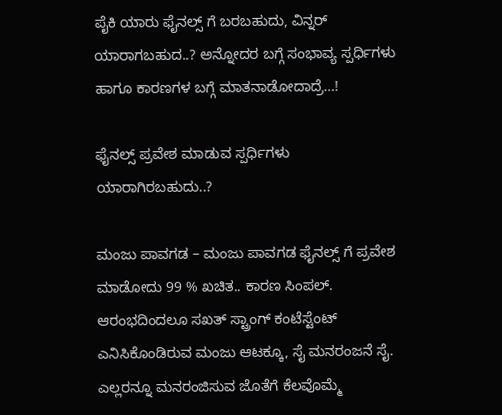ಪೈಕಿ ಯಾರು ಫೈನಲ್ಸ್ ಗೆ ಬರಬಹುದು, ವಿನ್ನರ್ ಯಾರಾಗಬಹುದ..? ಅನ್ನೋದರ ಬಗ್ಗೆ ಸಂಭಾವ್ಯ ಸ್ಪರ್ಧಿಗಳು ಹಾಗೂ ಕಾರಣಗಳ ಬಗ್ಗೆ ಮಾತನಾಡೋದಾದ್ರೆ…!

ಫೈನಲ್ಸ್ ಪ್ರವೇಶ ಮಾಡುವ ಸ್ಪರ್ಧಿಗಳು ಯಾರಾಗಿರಬಹುದು..?

ಮಂಜು ಪಾವಗಡ – ಮಂಜು ಪಾವಗಡ ಫೈನಲ್ಸ್ ಗೆ ಪ್ರವೇಶ ಮಾಡೋದು 99 % ಖಚಿತ.. ಕಾರಣ ಸಿಂಪಲ್. ಆರಂಭದಿಂದಲೂ ಸಖತ್ ಸ್ಟ್ರಾಂಗ್ ಕಂಟೆಸ್ಟೆಂಟ್ ಎನಿಸಿಕೊಂಡಿರುವ ಮಂಜು ಆಟಕ್ಕೂ, ಸೈ ಮನರಂಜನೆ ಸೈ. ಎಲ್ಲರನ್ನೂ ಮನರಂಜಿಸುವ ಜೊತೆಗೆ ಕೆಲವೊಮ್ಮೆ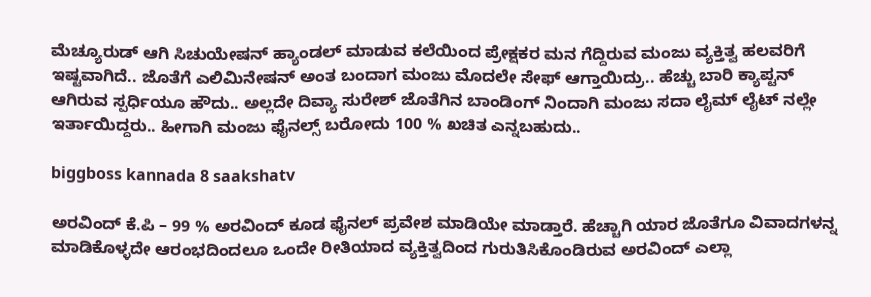ಮೆಚ್ಯೂರುಡ್ ಆಗಿ ಸಿಚುಯೇಷನ್ ಹ್ಯಾಂಡಲ್ ಮಾಡುವ ಕಲೆಯಿಂದ ಪ್ರೇಕ್ಷಕರ ಮನ ಗೆದ್ದಿರುವ ಮಂಜು ವ್ಯಕ್ತಿತ್ವ ಹಲವರಿಗೆ ಇಷ್ಟವಾಗಿದೆ.. ಜೊತೆಗೆ ಎಲಿಮಿನೇಷನ್ ಅಂತ ಬಂದಾಗ ಮಂಜು ಮೊದಲೇ ಸೇಫ್ ಆಗ್ತಾಯಿದ್ರು.. ಹೆಚ್ಚು ಬಾರಿ ಕ್ಯಾಪ್ಟನ್ ಆಗಿರುವ ಸ್ಪರ್ಧಿಯೂ ಹೌದು.. ಅಲ್ಲದೇ ದಿವ್ಯಾ ಸುರೇಶ್ ಜೊತೆಗಿನ ಬಾಂಡಿಂಗ್ ನಿಂದಾಗಿ ಮಂಜು ಸದಾ ಲೈಮ್ ಲೈಟ್ ನಲ್ಲೇ ಇರ್ತಾಯಿದ್ದರು.. ಹೀಗಾಗಿ ಮಂಜು ಫೈನಲ್ಸ್ ಬರೋದು 100 % ಖಚಿತ ಎನ್ನಬಹುದು..

biggboss kannada 8 saakshatv

ಅರವಿಂದ್ ಕೆ.ಪಿ – 99 % ಅರವಿಂದ್ ಕೂಡ ಫೈನಲ್ ಪ್ರವೇಶ ಮಾಡಿಯೇ ಮಾಡ್ತಾರೆ. ಹೆಚ್ಚಾಗಿ ಯಾರ ಜೊತೆಗೂ ವಿವಾದಗಳನ್ನ ಮಾಡಿಕೊಳ್ಳದೇ ಆರಂಭದಿಂದಲೂ ಒಂದೇ ರೀತಿಯಾದ ವ್ಯಕ್ತಿತ್ವದಿಂದ ಗುರುತಿಸಿಕೊಂಡಿರುವ ಅರವಿಂದ್ ಎಲ್ಲಾ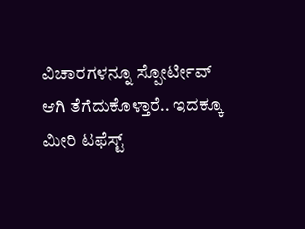ವಿಚಾರಗಳನ್ನೂ ಸ್ಪೋರ್ಟೀವ್ ಆಗಿ ತೆಗೆದುಕೊಳ್ತಾರೆ.. ಇದಕ್ಕೂ ಮೀರಿ ಟಫೆಸ್ಟ್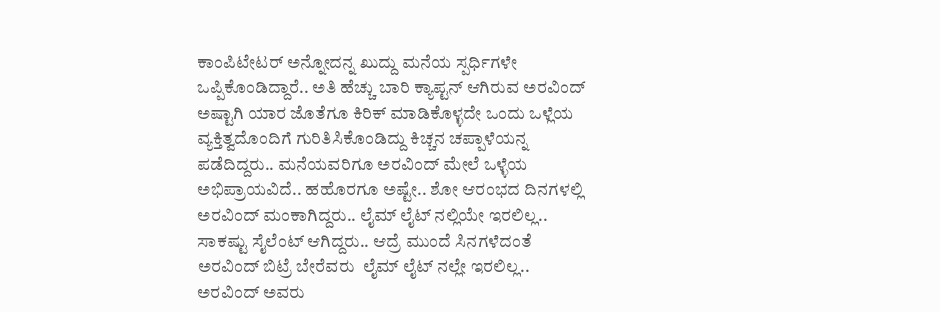ಕಾಂಪಿಟೇಟರ್ ಅನ್ನೋದನ್ನ ಖುದ್ದು ಮನೆಯ ಸ್ಪರ್ಧಿಗಳೇ ಒಪ್ಪಿಕೊಂಡಿದ್ದಾರೆ.. ಅತಿ ಹೆಚ್ಚು ಬಾರಿ ಕ್ಯಾಪ್ಟನ್ ಆಗಿರುವ ಅರವಿಂದ್ ಅಷ್ಟಾಗಿ ಯಾರ ಜೊತೆಗೂ ಕಿರಿಕ್ ಮಾಡಿಕೊಳ್ಳದೇ ಒಂದು ಒಳ್ಲೆಯ ವ್ಯಕ್ತಿತ್ವದೊಂದಿಗೆ ಗುರಿತಿಸಿಕೊಂಡಿದ್ದು ಕಿಚ್ಚನ ಚಪ್ಪಾಳೆಯನ್ನ ಪಡೆದಿದ್ದರು.. ಮನೆಯವರಿಗೂ ಅರವಿಂದ್ ಮೇಲೆ ಒಳ್ಳೆಯ ಅಭಿಪ್ರಾಯವಿದೆ.. ಹಹೊರಗೂ ಅಷ್ಟೇ.. ಶೋ ಆರಂಭದ ದಿನಗಳಲ್ಲಿ ಅರವಿಂದ್ ಮಂಕಾಗಿದ್ದರು.. ಲೈಮ್ ಲೈಟ್ ನಲ್ಲಿಯೇ ಇರಲಿಲ್ಲ.. ಸಾಕಷ್ಟು ಸೈಲೆಂಟ್ ಆಗಿದ್ದರು.. ಆದ್ರೆ ಮುಂದೆ ಸಿನಗಳೆದಂತೆ ಅರವಿಂದ್ ಬಿಟ್ರೆ ಬೇರೆವರು  ಲೈಮ್ ಲೈಟ್ ನಲ್ಲೇ ಇರಲಿಲ್ಲ.. ಅರವಿಂದ್ ಅವರು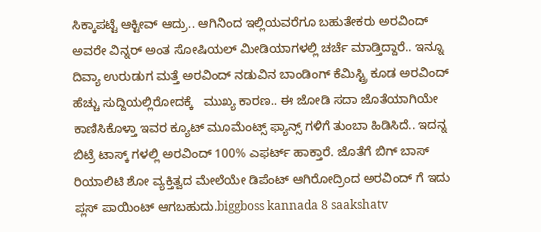ಸಿಕ್ಕಾಪಟ್ಟೆ ಆಕ್ಟೀವ್ ಆದ್ರು.. ಆಗಿನಿಂದ ಇಲ್ಲಿಯವರೆಗೂ ಬಹುತೇಕರು ಅರವಿಂದ್ ಅವರೇ ವಿನ್ನರ್ ಅಂತ ಸೋಷಿಯಲ್ ಮೀಡಿಯಾಗಳಲ್ಲಿ ಚರ್ಚೆ ಮಾಡ್ತಿದ್ದಾರೆ.. ಇನ್ನೂ ದಿವ್ಯಾ ಉರುಡುಗ ಮತ್ತೆ ಅರವಿಂದ್ ನಡುವಿನ ಬಾಂಡಿಂಗ್ ಕೆಮಿಸ್ಟ್ರಿ ಕೂಡ ಅರವಿಂದ್ ಹೆಚ್ಚು ಸುದ್ದಿಯಲ್ಲಿರೋದಕ್ಕೆ   ಮುಖ್ಯ ಕಾರಣ.. ಈ ಜೋಡಿ ಸದಾ ಜೊತೆಯಾಗಿಯೇ ಕಾಣಿಸಿಕೊಳ್ತಾ ಇವರ ಕ್ಯೂಟ್ ಮೂಮೆಂಟ್ಸ್ ಫ್ಯಾನ್ಸ್ ಗಳಿಗೆ ತುಂಬಾ ಹಿಡಿಸಿದೆ.. ಇದನ್ನ ಬಿಟ್ರೆ ಟಾಸ್ಕ್ ಗಳಲ್ಲಿ ಅರವಿಂದ್ 100% ಎಫರ್ಟ್ ಹಾಕ್ತಾರೆ. ಜೊತೆಗೆ ಬಿಗ್ ಬಾಸ್ ರಿಯಾಲಿಟಿ ಶೋ ವ್ಯಕ್ತಿತ್ವದ ಮೇಲೆಯೇ ಡಿಪೆಂಟ್ ಆಗಿರೋದ್ರಿಂದ ಅರವಿಂದ್ ಗೆ ಇದು ಪ್ಲಸ್ ಪಾಯಿಂಟ್ ಆಗಬಹುದು.biggboss kannada 8 saakshatv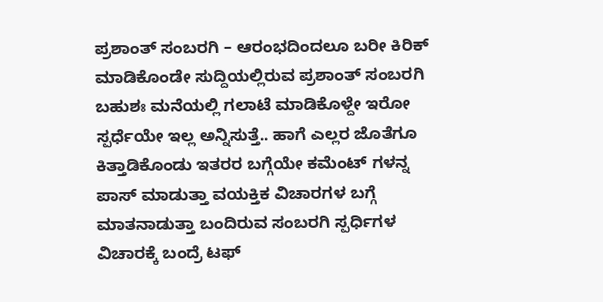ಪ್ರಶಾಂತ್ ಸಂಬರಗಿ – ಆರಂಭದಿಂದಲೂ ಬರೀ ಕಿರಿಕ್ ಮಾಡಿಕೊಂಡೇ ಸುದ್ದಿಯಲ್ಲಿರುವ ಪ್ರಶಾಂತ್ ಸಂಬರಗಿ ಬಹುಶಃ ಮನೆಯಲ್ಲಿ ಗಲಾಟೆ ಮಾಡಿಕೊಳ್ದೇ ಇರೋ ಸ್ಪರ್ಧೆಯೇ ಇಲ್ಲ ಅನ್ನಿಸುತ್ತೆ.. ಹಾಗೆ ಎಲ್ಲರ ಜೊತೆಗೂ ಕಿತ್ತಾಡಿಕೊಂಡು ಇತರರ ಬಗ್ಗೆಯೇ ಕಮೆಂಟ್ ಗಳನ್ನ ಪಾಸ್ ಮಾಡುತ್ತಾ ವಯಕ್ತಿಕ ವಿಚಾರಗಳ ಬಗ್ಗೆ ಮಾತನಾಡುತ್ತಾ ಬಂದಿರುವ ಸಂಬರಗಿ ಸ್ಪರ್ಧಿಗಳ ವಿಚಾರಕ್ಕೆ ಬಂದ್ರೆ ಟಫ್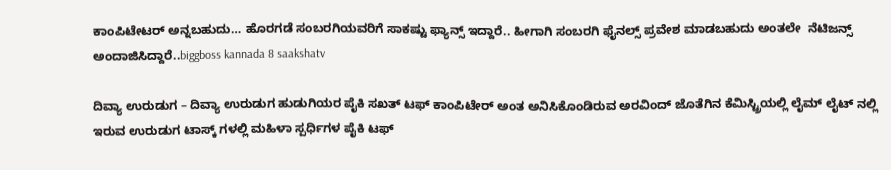ಕಾಂಪಿಟೇಟರ್ ಅನ್ನಬಹುದು… ಹೊರಗಡೆ ಸಂಬರಗಿಯವರಿಗೆ ಸಾಕಷ್ಟು ಫ್ಯಾನ್ಸ್ ಇದ್ದಾರೆ.. ಹೀಗಾಗಿ ಸಂಬರಗಿ ಫೈನಲ್ಸ್ ಪ್ರವೇಶ ಮಾಡಬಹುದು ಅಂತಲೇ  ನೆಟಿಜನ್ಸ್ ಅಂದಾಜಿಸಿದ್ದಾರೆ..biggboss kannada 8 saakshatv

ದಿವ್ಯಾ ಉರುಡುಗ – ದಿವ್ಯಾ ಉರುಡುಗ ಹುಡುಗಿಯರ ಪೈಕಿ ಸಖತ್ ಟಫ್ ಕಾಂಪಿಟೇರ್ ಅಂತ ಅನಿಸಿಕೊಂಡಿರುವ ಅರವಿಂದ್ ಜೊತೆಗಿನ ಕೆಮಿಸ್ಟ್ರಿಯಲ್ಲಿ ಲೈಮ್ ಲೈಟ್ ನಲ್ಲಿ ಇರುವ ಉರುಡುಗ ಟಾಸ್ಕ್ ಗಳಲ್ಲಿ ಮಹಿಳಾ ಸ್ಪರ್ಧಿಗಳ ಪೈಕಿ ಟಫ್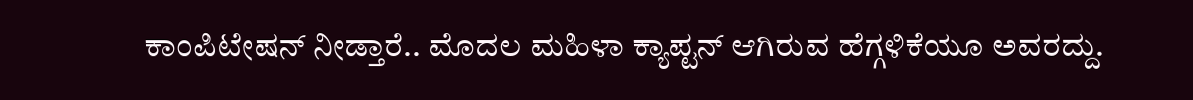ಕಾಂಪಿಟೇಷನ್ ನೀಡ್ತಾರೆ.. ಮೊದಲ ಮಹಿಳಾ ಕ್ಯಾಪ್ಟನ್ ಆಗಿರುವ ಹೆಗ್ಗಳಿಕೆಯೂ ಅವರದ್ದು.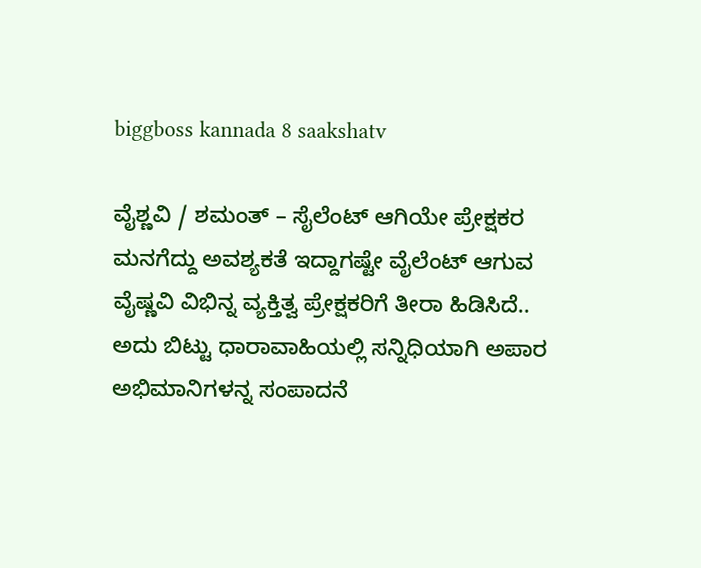biggboss kannada 8 saakshatv

ವೈಶ್ಣವಿ / ಶಮಂತ್ – ಸೈಲೆಂಟ್ ಆಗಿಯೇ ಪ್ರೇಕ್ಷಕರ ಮನಗೆದ್ದು ಅವಶ್ಯಕತೆ ಇದ್ದಾಗಷ್ಟೇ ವೈಲೆಂಟ್ ಆಗುವ ವೈಷ್ಣವಿ ವಿಭಿನ್ನ ವ್ಯಕ್ತಿತ್ವ ಪ್ರೇಕ್ಷಕರಿಗೆ ತೀರಾ ಹಿಡಿಸಿದೆ.. ಅದು ಬಿಟ್ಟು ಧಾರಾವಾಹಿಯಲ್ಲಿ ಸನ್ನಿಧಿಯಾಗಿ ಅಪಾರ ಅಭಿಮಾನಿಗಳನ್ನ ಸಂಪಾದನೆ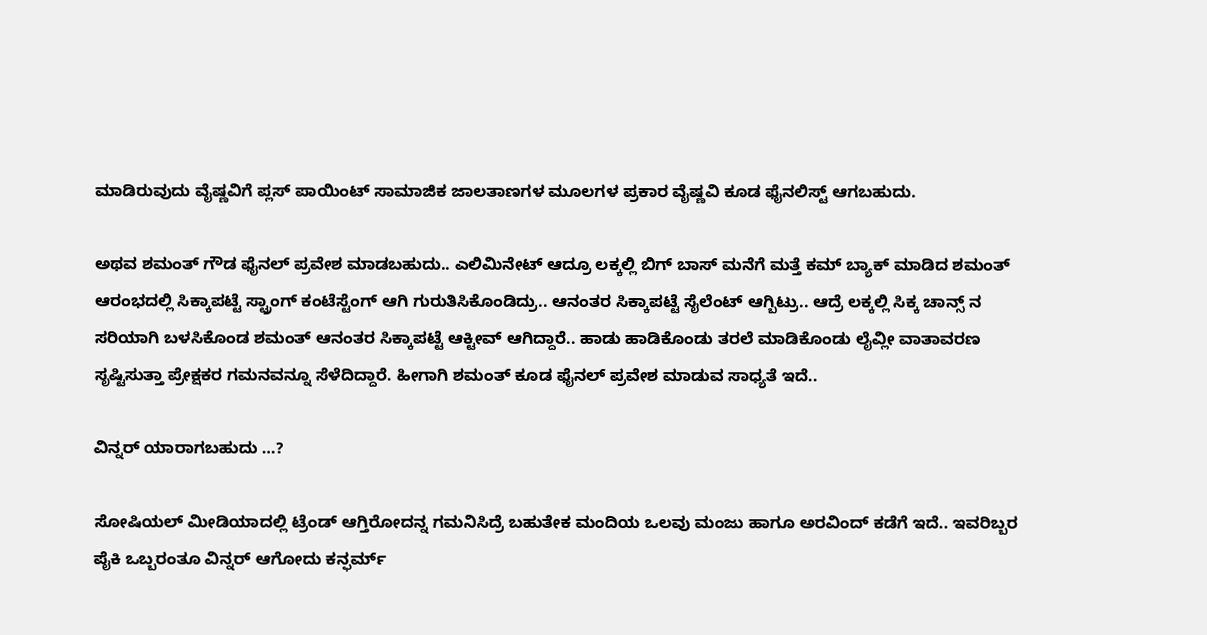ಮಾಡಿರುವುದು ವೈಷ್ಣವಿಗೆ ಪ್ಲಸ್ ಪಾಯಿಂಟ್ ಸಾಮಾಜಿಕ ಜಾಲತಾಣಗಳ ಮೂಲಗಳ ಪ್ರಕಾರ ವೈಷ್ಣವಿ ಕೂಡ ಫೈನಲಿಸ್ಟ್ ಆಗಬಹುದು.

ಅಥವ ಶಮಂತ್ ಗೌಡ ಫೈನಲ್ ಪ್ರವೇಶ ಮಾಡಬಹುದು.. ಎಲಿಮಿನೇಟ್ ಆದ್ರೂ ಲಕ್ಕಲ್ಲಿ ಬಿಗ್ ಬಾಸ್ ಮನೆಗೆ ಮತ್ತೆ ಕಮ್ ಬ್ಯಾಕ್ ಮಾಡಿದ ಶಮಂತ್ ಆರಂಭದಲ್ಲಿ ಸಿಕ್ಕಾಪಟ್ಟೆ ಸ್ಟ್ರಾಂಗ್ ಕಂಟೆಸ್ಟೆಂಗ್ ಆಗಿ ಗುರುತಿಸಿಕೊಂಡಿದ್ರು.. ಆನಂತರ ಸಿಕ್ಕಾಪಟ್ಟೆ ಸೈಲೆಂಟ್ ಆಗ್ಬಿಟ್ರು.. ಆದ್ರೆ ಲಕ್ಕಲ್ಲಿ ಸಿಕ್ಕ ಚಾನ್ಸ್ ನ ಸರಿಯಾಗಿ ಬಳಸಿಕೊಂಡ ಶಮಂತ್ ಆನಂತರ ಸಿಕ್ಕಾಪಟ್ಟೆ ಆಕ್ಟೀವ್ ಆಗಿದ್ದಾರೆ.. ಹಾಡು ಹಾಡಿಕೊಂಡು ತರಲೆ ಮಾಡಿಕೊಂಡು ಲೈವ್ಲೀ ವಾತಾವರಣ ಸೃಷ್ಟಿಸುತ್ತಾ ಪ್ರೇಕ್ಷಕರ ಗಮನವನ್ನೂ ಸೆಳೆದಿದ್ದಾರೆ. ಹೀಗಾಗಿ ಶಮಂತ್ ಕೂಡ ಫೈನಲ್ ಪ್ರವೇಶ ಮಾಡುವ ಸಾಧ್ಯತೆ ಇದೆ..

ವಿನ್ನರ್ ಯಾರಾಗಬಹುದು …?

ಸೋಷಿಯಲ್ ಮೀಡಿಯಾದಲ್ಲಿ ಟ್ರೆಂಡ್ ಆಗ್ತಿರೋದನ್ನ ಗಮನಿಸಿದ್ರೆ ಬಹುತೇಕ ಮಂದಿಯ ಒಲವು ಮಂಜು ಹಾಗೂ ಅರವಿಂದ್ ಕಡೆಗೆ ಇದೆ.. ಇವರಿಬ್ಬರ ಪೈಕಿ ಒಬ್ಬರಂತೂ ವಿನ್ನರ್ ಆಗೋದು ಕನ್ಫರ್ಮ್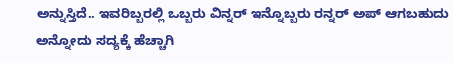ಅನ್ನುಸ್ತಿದೆ.. ಇವರಿಬ್ಬರಲ್ಲಿ ಒಬ್ಬರು ವಿನ್ನರ್ ಇನ್ನೊಬ್ಬರು ರನ್ನರ್ ಅಪ್ ಆಗಬಹುದು ಅನ್ನೋದು ಸದ್ಯಕ್ಕೆ ಹೆಚ್ಚಾಗಿ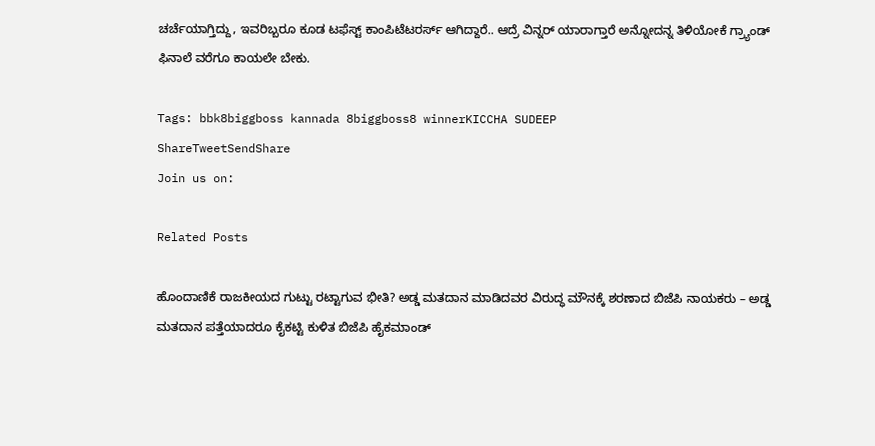ಚರ್ಚೆಯಾಗ್ತಿದ್ದು, ಇವರಿಬ್ಬರೂ ಕೂಡ ಟಫೆಸ್ಟ್ ಕಾಂಪಿಟೆಟರರ್ಸ್ ಆಗಿದ್ದಾರೆ.. ಆದ್ರೆ ವಿನ್ನರ್ ಯಾರಾಗ್ತಾರೆ ಅನ್ನೋದನ್ನ ತಿಳಿಯೋಕೆ ಗ್ರ್ಯಾಂಡ್ ಫಿನಾಲೆ ವರೆಗೂ ಕಾಯಲೇ ಬೇಕು.

Tags: bbk8biggboss kannada 8biggboss8 winnerKICCHA SUDEEP
ShareTweetSendShare
Join us on:

Related Posts

ಹೊಂದಾಣಿಕೆ ರಾಜಕೀಯದ ಗುಟ್ಟು ರಟ್ಟಾಗುವ ಭೀತಿ? ಅಡ್ಡ ಮತದಾನ ಮಾಡಿದವರ ವಿರುದ್ಧ ಮೌನಕ್ಕೆ ಶರಣಾದ ಬಿಜೆಪಿ ನಾಯಕರು – ಅಡ್ಡ ಮತದಾನ ಪತ್ತೆಯಾದರೂ ಕೈಕಟ್ಟಿ ಕುಳಿತ ಬಿಜೆಪಿ ಹೈಕಮಾಂಡ್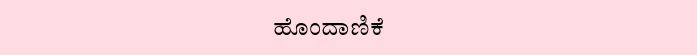ಹೊಂದಾಣಿಕೆ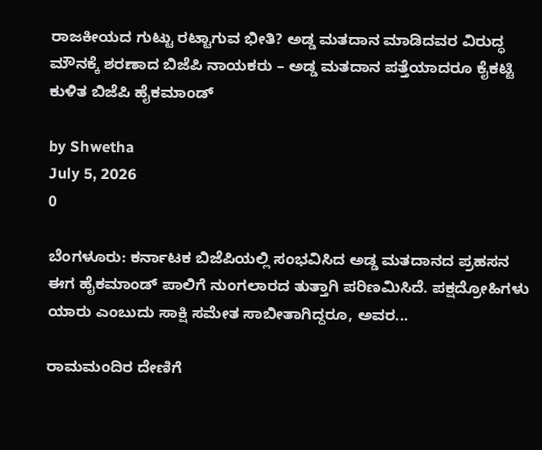ರಾಜಕೀಯದ ಗುಟ್ಟು ರಟ್ಟಾಗುವ ಭೀತಿ? ಅಡ್ಡ ಮತದಾನ ಮಾಡಿದವರ ವಿರುದ್ಧ ಮೌನಕ್ಕೆ ಶರಣಾದ ಬಿಜೆಪಿ ನಾಯಕರು – ಅಡ್ಡ ಮತದಾನ ಪತ್ತೆಯಾದರೂ ಕೈಕಟ್ಟಿ ಕುಳಿತ ಬಿಜೆಪಿ ಹೈಕಮಾಂಡ್

by Shwetha
July 5, 2026
0

ಬೆಂಗಳೂರು: ಕರ್ನಾಟಕ ಬಿಜೆಪಿಯಲ್ಲಿ ಸಂಭವಿಸಿದ ಅಡ್ಡ ಮತದಾನದ ಪ್ರಹಸನ ಈಗ ಹೈಕಮಾಂಡ್ ಪಾಲಿಗೆ ನುಂಗಲಾರದ ತುತ್ತಾಗಿ ಪರಿಣಮಿಸಿದೆ. ಪಕ್ಷದ್ರೋಹಿಗಳು ಯಾರು ಎಂಬುದು ಸಾಕ್ಷಿ ಸಮೇತ ಸಾಬೀತಾಗಿದ್ದರೂ, ಅವರ...

ರಾಮಮಂದಿರ ದೇಣಿಗೆ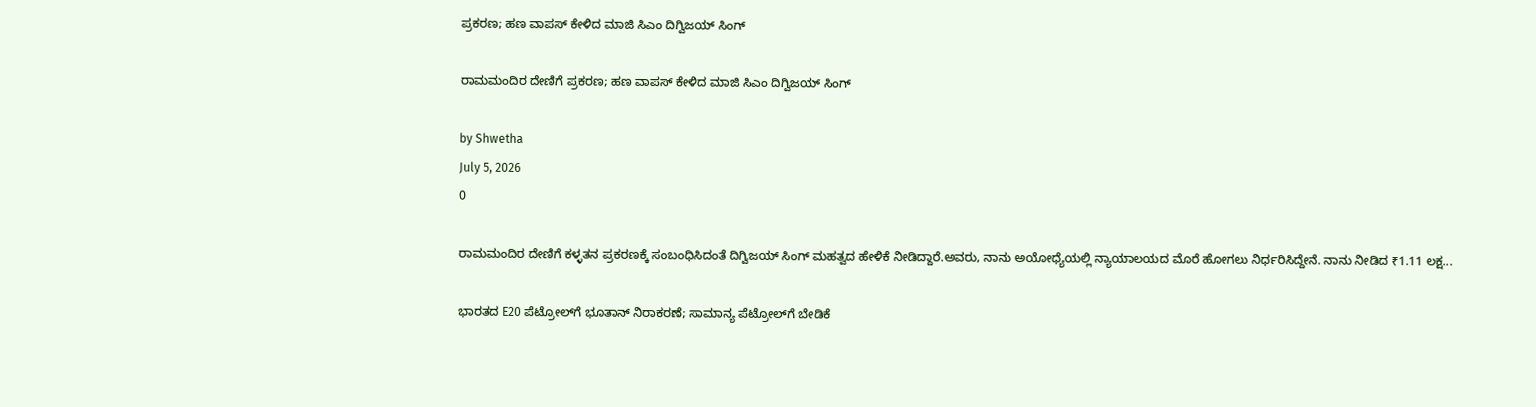ಪ್ರಕರಣ; ಹಣ ವಾಪಸ್ ಕೇಳಿದ ಮಾಜಿ ಸಿಎಂ ದಿಗ್ವಿಜಯ್ ಸಿಂಗ್

ರಾಮಮಂದಿರ ದೇಣಿಗೆ ಪ್ರಕರಣ; ಹಣ ವಾಪಸ್ ಕೇಳಿದ ಮಾಜಿ ಸಿಎಂ ದಿಗ್ವಿಜಯ್ ಸಿಂಗ್

by Shwetha
July 5, 2026
0

ರಾಮಮಂದಿರ ದೇಣಿಗೆ ಕಳ್ಳತನ ಪ್ರಕರಣಕ್ಕೆ ಸಂಬಂಧಿಸಿದಂತೆ ದಿಗ್ವಿಜಯ್ ಸಿಂಗ್ ಮಹತ್ವದ ಹೇಳಿಕೆ ನೀಡಿದ್ದಾರೆ.ಅವರು, ನಾನು ಅಯೋಧ್ಯೆಯಲ್ಲಿ ನ್ಯಾಯಾಲಯದ ಮೊರೆ ಹೋಗಲು ನಿರ್ಧರಿಸಿದ್ದೇನೆ. ನಾನು ನೀಡಿದ ₹1.11 ಲಕ್ಷ...

ಭಾರತದ E20 ಪೆಟ್ರೋಲ್‌ಗೆ ಭೂತಾನ್ ನಿರಾಕರಣೆ; ಸಾಮಾನ್ಯ ಪೆಟ್ರೋಲ್‌ಗೆ ಬೇಡಿಕೆ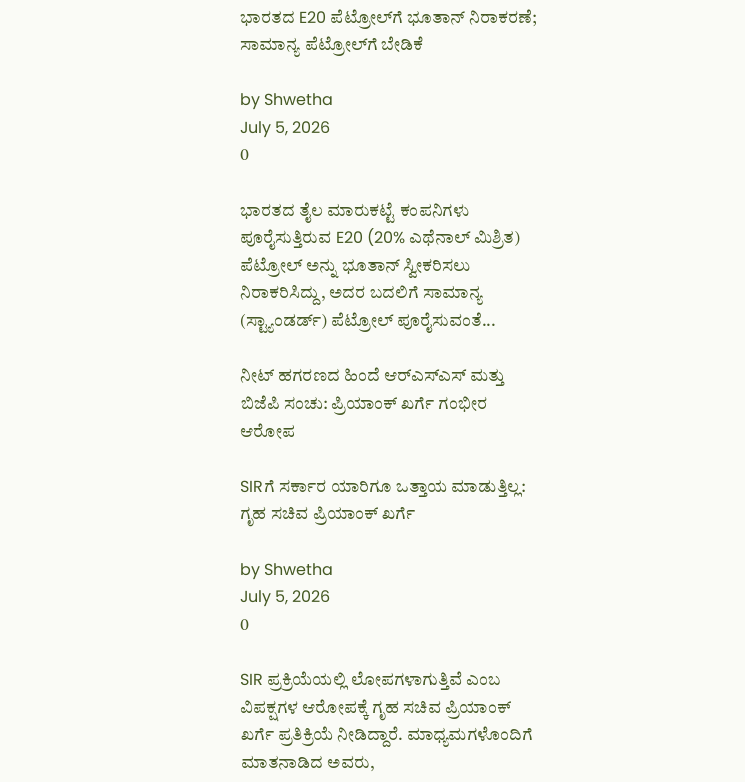ಭಾರತದ E20 ಪೆಟ್ರೋಲ್‌ಗೆ ಭೂತಾನ್ ನಿರಾಕರಣೆ; ಸಾಮಾನ್ಯ ಪೆಟ್ರೋಲ್‌ಗೆ ಬೇಡಿಕೆ

by Shwetha
July 5, 2026
0

ಭಾರತದ ತೈಲ ಮಾರುಕಟ್ಟೆ ಕಂಪನಿಗಳು ಪೂರೈಸುತ್ತಿರುವ E20 (20% ಎಥೆನಾಲ್ ಮಿಶ್ರಿತ) ಪೆಟ್ರೋಲ್ ಅನ್ನು ಭೂತಾನ್ ಸ್ವೀಕರಿಸಲು ನಿರಾಕರಿಸಿದ್ದು, ಅದರ ಬದಲಿಗೆ ಸಾಮಾನ್ಯ (ಸ್ಟ್ಯಾಂಡರ್ಡ್) ಪೆಟ್ರೋಲ್ ಪೂರೈಸುವಂತೆ...

ನೀಟ್ ಹಗರಣದ ಹಿಂದೆ ಆರ್‌ಎಸ್‌ಎಸ್ ಮತ್ತು ಬಿಜೆಪಿ ಸಂಚು: ಪ್ರಿಯಾಂಕ್ ಖರ್ಗೆ ಗಂಭೀರ ಆರೋಪ

SIRಗೆ ಸರ್ಕಾರ ಯಾರಿಗೂ ಒತ್ತಾಯ ಮಾಡುತ್ತಿಲ್ಲ: ಗೃಹ ಸಚಿವ ಪ್ರಿಯಾಂಕ್ ಖರ್ಗೆ

by Shwetha
July 5, 2026
0

SIR ಪ್ರಕ್ರಿಯೆಯಲ್ಲಿ ಲೋಪಗಳಾಗುತ್ತಿವೆ ಎಂಬ ವಿಪಕ್ಷಗಳ ಆರೋಪಕ್ಕೆ ಗೃಹ ಸಚಿವ ಪ್ರಿಯಾಂಕ್ ಖರ್ಗೆ ಪ್ರತಿಕ್ರಿಯೆ ನೀಡಿದ್ದಾರೆ. ಮಾಧ್ಯಮಗಳೊಂದಿಗೆ ಮಾತನಾಡಿದ ಅವರು,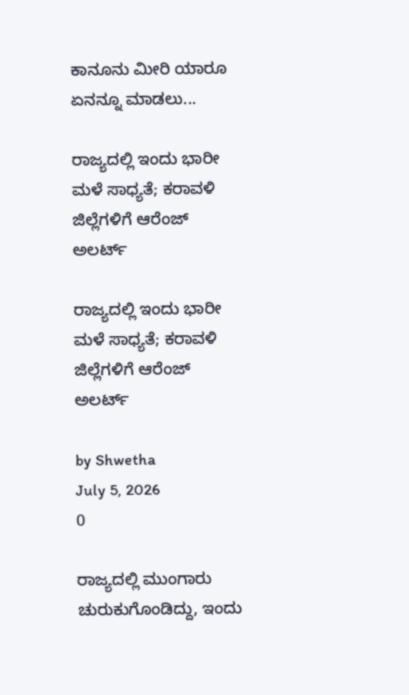ಕಾನೂನು ಮೀರಿ ಯಾರೂ ಏನನ್ನೂ ಮಾಡಲು...

ರಾಜ್ಯದಲ್ಲಿ ಇಂದು ಭಾರೀ ಮಳೆ ಸಾಧ್ಯತೆ; ಕರಾವಳಿ ಜಿಲ್ಲೆಗಳಿಗೆ ಆರೆಂಜ್ ಅಲರ್ಟ್

ರಾಜ್ಯದಲ್ಲಿ ಇಂದು ಭಾರೀ ಮಳೆ ಸಾಧ್ಯತೆ; ಕರಾವಳಿ ಜಿಲ್ಲೆಗಳಿಗೆ ಆರೆಂಜ್ ಅಲರ್ಟ್

by Shwetha
July 5, 2026
0

ರಾಜ್ಯದಲ್ಲಿ ಮುಂಗಾರು ಚುರುಕುಗೊಂಡಿದ್ದು, ಇಂದು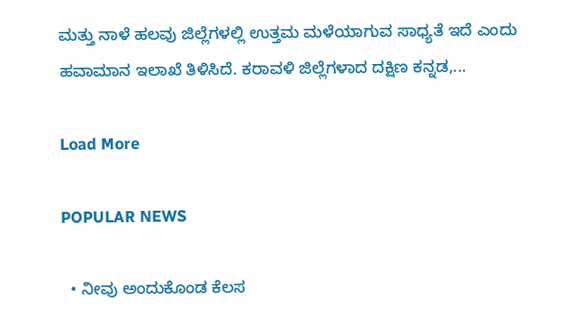ಮತ್ತು ನಾಳೆ ಹಲವು ಜಿಲ್ಲೆಗಳಲ್ಲಿ ಉತ್ತಮ ಮಳೆಯಾಗುವ ಸಾಧ್ಯತೆ ಇದೆ ಎಂದು ಹವಾಮಾನ ಇಲಾಖೆ ತಿಳಿಸಿದೆ. ಕರಾವಳಿ ಜಿಲ್ಲೆಗಳಾದ ದಕ್ಷಿಣ ಕನ್ನಡ,...

Load More

POPULAR NEWS

  • ನೀವು ಅಂದುಕೊಂಡ ಕೆಲಸ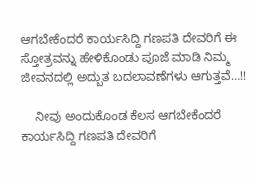ಆಗಬೇಕೆಂದರೆ ಕಾರ್ಯಸಿದ್ದಿ ಗಣಪತಿ ದೇವರಿಗೆ ಈ ಸ್ತೋತ್ರವನ್ನು ಹೇಳಿಕೊಂಡು ಪೂಜೆ ಮಾಡಿ ನಿಮ್ಮ ಜೀವನದಲ್ಲಿ ಅದ್ಬುತ ಬದಲಾವಣೆಗಳು ಆಗುತ್ತವೆ…!!

    ನೀವು ಅಂದುಕೊಂಡ ಕೆಲಸ ಆಗಬೇಕೆಂದರೆ ಕಾರ್ಯಸಿದ್ದಿ ಗಣಪತಿ ದೇವರಿಗೆ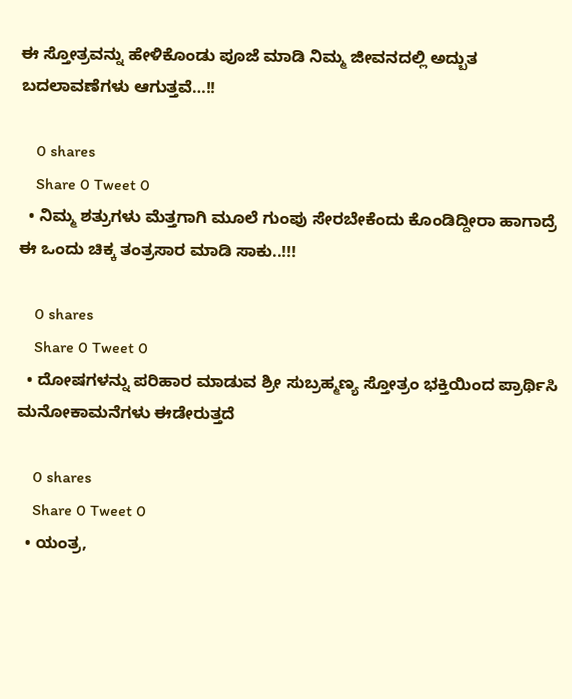ಈ ಸ್ತೋತ್ರವನ್ನು ಹೇಳಿಕೊಂಡು ಪೂಜೆ ಮಾಡಿ ನಿಮ್ಮ ಜೀವನದಲ್ಲಿ ಅದ್ಬುತ ಬದಲಾವಣೆಗಳು ಆಗುತ್ತವೆ…!!

    0 shares
    Share 0 Tweet 0
  • ನಿಮ್ಮ ಶತ್ರುಗಳು ಮೆತ್ತಗಾಗಿ ಮೂಲೆ ಗುಂಪು ಸೇರಬೇಕೆಂದು ಕೊಂಡಿದ್ದೀರಾ ಹಾಗಾದ್ರೆ ಈ ಒಂದು ಚಿಕ್ಕ ತಂತ್ರಸಾರ ಮಾಡಿ ಸಾಕು..!!!

    0 shares
    Share 0 Tweet 0
  • ದೋಷಗಳನ್ನು ಪರಿಹಾರ ಮಾಡುವ ಶ್ರೀ ಸುಬ್ರಹ್ಮಣ್ಯ ಸ್ತೋತ್ರಂ ಭಕ್ತಿಯಿಂದ ಪ್ರಾರ್ಥಿಸಿ ಮನೋಕಾಮನೆಗಳು ಈಡೇರುತ್ತದೆ

    0 shares
    Share 0 Tweet 0
  • ಯಂತ್ರ,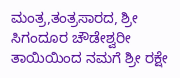ಮಂತ್ರ,ತಂತ್ರಸಾರದ, ಶ್ರೀ ಸಿಗಂದೂರ ಚೌಡೇಶ್ವರೀ ತಾಯಿಯಿಂದ ನಮಗೆ ಶ್ರೀ ರಕ್ಷೇ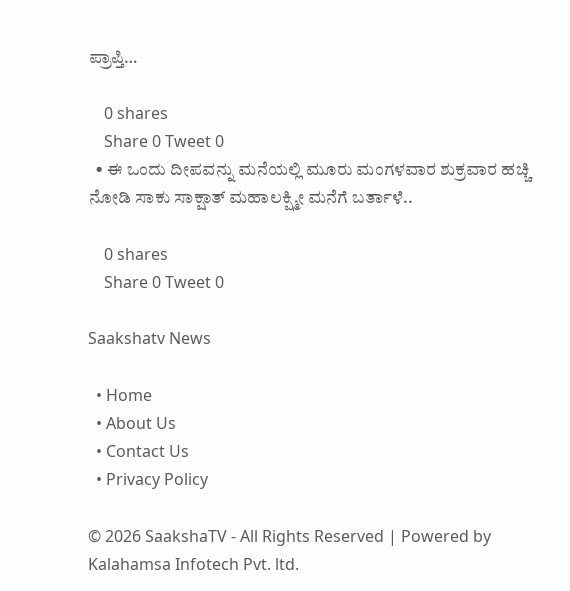ಪ್ರಾಪ್ತಿ…

    0 shares
    Share 0 Tweet 0
  • ಈ ಒಂದು ದೀಪವನ್ನು ಮನೆಯಲ್ಲಿ ಮೂರು ಮಂಗಳವಾರ ಶುಕ್ರವಾರ ಹಚ್ಚಿ ನೋಡಿ ಸಾಕು ಸಾಕ್ಷಾತ್ ಮಹಾಲಕ್ಷ್ಮೀ ಮನೆಗೆ ಬರ್ತಾಳೆ..

    0 shares
    Share 0 Tweet 0

Saakshatv News

  • Home
  • About Us
  • Contact Us
  • Privacy Policy

© 2026 SaakshaTV - All Rights Reserved | Powered by Kalahamsa Infotech Pvt. ltd.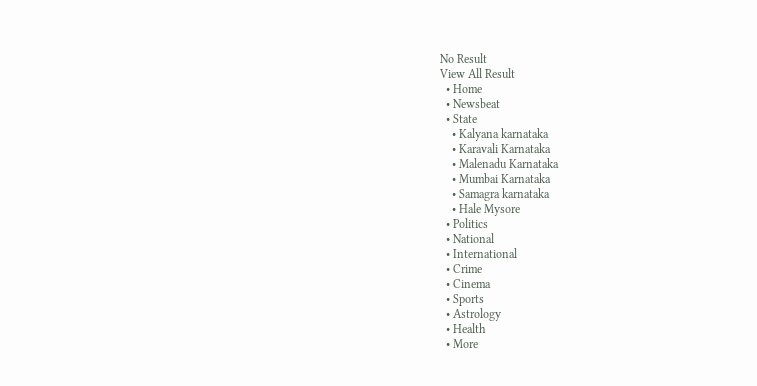No Result
View All Result
  • Home
  • Newsbeat
  • State
    • Kalyana karnataka
    • Karavali Karnataka
    • Malenadu Karnataka
    • Mumbai Karnataka
    • Samagra karnataka
    • Hale Mysore
  • Politics
  • National
  • International
  • Crime
  • Cinema
  • Sports
  • Astrology
  • Health
  • More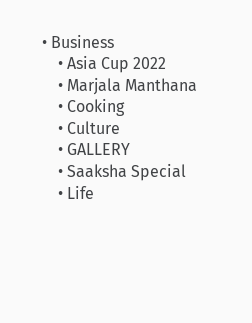• Business
    • Asia Cup 2022
    • Marjala Manthana
    • Cooking
    • Culture
    • GALLERY
    • Saaksha Special
    • Life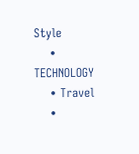Style
    • TECHNOLOGY
    • Travel
    •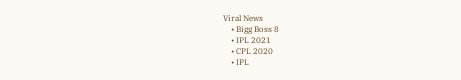Viral News
    • Bigg Boss 8
    • IPL 2021
    • CPL 2020
    • IPL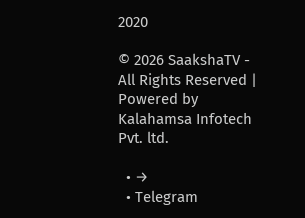2020

© 2026 SaakshaTV - All Rights Reserved | Powered by Kalahamsa Infotech Pvt. ltd.

  • →
  • Telegram